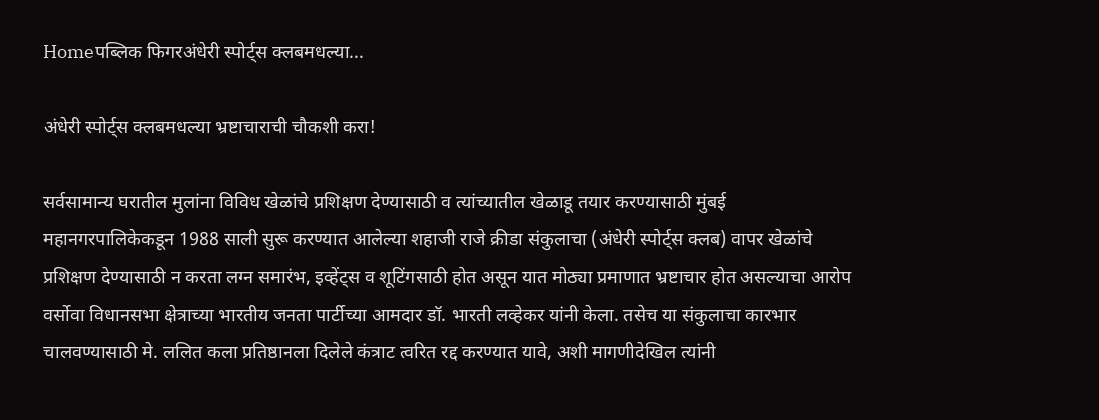Homeपब्लिक फिगरअंधेरी स्पोर्ट्स क्लबमधल्या...

अंधेरी स्पोर्ट्स क्लबमधल्या भ्रष्टाचाराची चौकशी करा!

सर्वसामान्य घरातील मुलांना विविध खेळांचे प्रशिक्षण देण्यासाठी व त्यांच्यातील खेळाडू तयार करण्यासाठी मुंबई महानगरपालिकेकडून 1988 साली सुरू करण्यात आलेल्या शहाजी राजे क्रीडा संकुलाचा (अंधेरी स्पोर्ट्स क्लब) वापर खेळांचे प्रशिक्षण देण्यासाठी न करता लग्न समारंभ, इव्हेंट्स व शूटिंगसाठी होत असून यात मोठ्या प्रमाणात भ्रष्टाचार होत असल्याचा आरोप वर्सोवा विधानसभा क्षेत्राच्या भारतीय जनता पार्टीच्या आमदार डॉ. भारती लव्हेकर यांनी केला. तसेच या संकुलाचा कारभार चालवण्यासाठी मे. ललित कला प्रतिष्ठानला दिलेले कंत्राट त्वरित रद्द करण्यात यावे, अशी मागणीदेखिल त्यांनी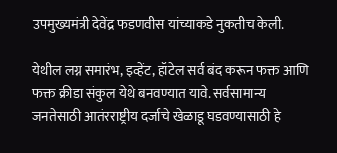उपमुख्यमंत्री देवेंद्र फडणवीस यांच्याकडे नुकतीच केली.

येथील लग्न समारंभ, इव्हेंट, हॉटेल सर्व बंद करून फक्त आणि फक्त क्रीडा संकुल येथे बनवण्यात यावे. सर्वसामान्य जनतेसाठी आतंरराष्ट्रीय दर्जाचे खेळाडू घडवण्यासाठी हे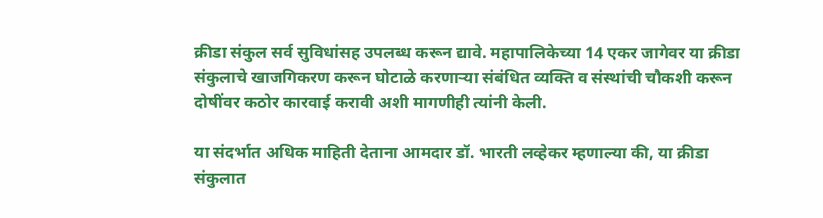क्रीडा संकुल सर्व सुविधांसह उपलब्ध करून द्यावे. महापालिकेच्या 14 एकर जागेवर या क्रीडा संकुलाचे खाजगिकरण करून घोटाळे करणाऱ्या संबंधित व्यक्ति व संस्थांची चौकशी करून दोषींवर कठोर कारवाई करावी अशी मागणीही त्यांनी केली.

या संदर्भात अधिक माहिती देताना आमदार डॉ. भारती लव्हेकर म्हणाल्या की, या क्रीडा संकुलात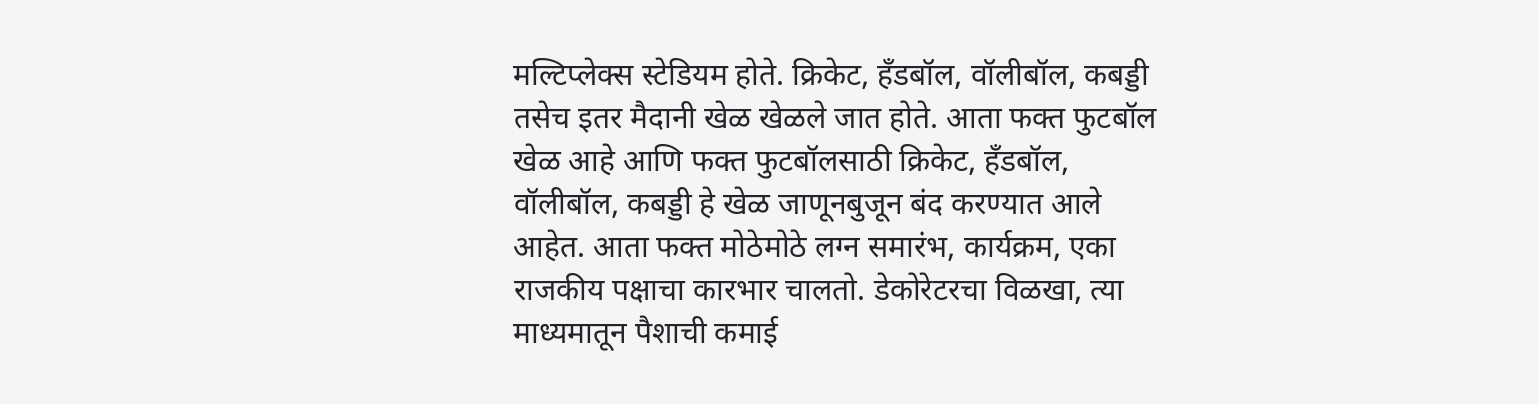मल्टिप्लेक्स स्टेडियम होते. क्रिकेट, हँडबॉल, वॉलीबॉल, कबड्डी तसेच इतर मैदानी खेळ खेळले जात होते. आता फक्त फुटबॉल खेळ आहे आणि फक्त फुटबॉलसाठी क्रिकेट, हँडबॉल, वॉलीबॉल, कबड्डी हे खेळ जाणूनबुजून बंद करण्यात आले आहेत. आता फक्त मोठेमोठे लग्न समारंभ, कार्यक्रम, एका राजकीय पक्षाचा कारभार चालतो. डेकोरेटरचा विळखा, त्या माध्यमातून पैशाची कमाई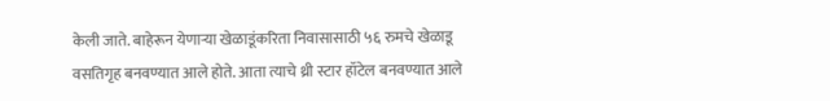केली जाते. बाहेरून येणाऱ्या खेळाडूंकरिता निवासासाठी ५६ रुमचे खेळाडू वसतिगृह बनवण्यात आले होते. आता त्याचे थ्री स्टार हॉटेल बनवण्यात आले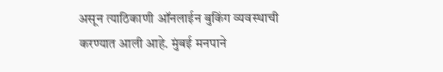असून त्याठिकाणी ऑनलाईन बुकिंग व्यवस्थाची करण्यात आली आहे. मुंबई मनपाने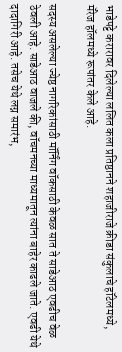भाडेपट्टे करारावर दिलेल्या ललित कला प्रतिष्ठानने शहाजीराजे क्रीडा संकुलाचे हॉटेलमध्ये, मॅरेज हॉलमध्ये रूपांतर केले आहे.

सदस्य असलेल्या ज्येष्ठ नागरिकांसाठी मॉर्निंग वॉकसाठी केवळ सात ते साडेआठ एवढीच वेळ ठेवली आहे. साडेआठ वाजले की, वॉचमनच्या माध्यमातून त्यांना बाहेर काढले जाते. एवढी येथे दादागिरी आहे. तसेच येथे लग्न समारंभ,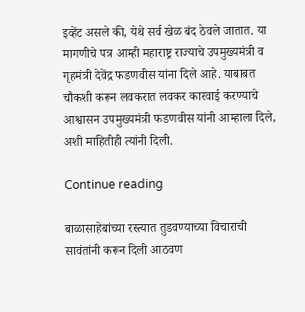इव्हेंट असले की, येथे सर्व खेळ बंद ठेवले जातात. या मागणीचे पत्र आम्ही महाराष्ट्र राज्याचे उपमुख्यमंत्री व गृहमंत्री देवेंद्र फडणवीस यांना दिले आहे. याबाबत चौकशी करून लवकरात लवकर कारवाई करण्याचे आश्वासन उपमुख्यमंत्री फडणवीस यांनी आम्हाला दिले, अशी माहितीही त्यांनी दिली.

Continue reading

बाळासाहेबांच्या रस्त्यात तुडवण्याच्या विचाराची सावंतांनी करून दिली आठवण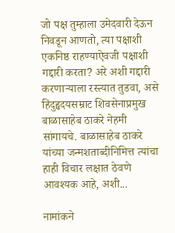जो पक्ष तुम्हाला उमेदवारी देऊन निवडून आणतो, त्या पक्षाशी एकनिष्ठ राहण्याऐवजी पक्षाशी गद्दारी करता? अरे अशी गद्दारी करणाऱ्याला रस्त्यात तुडवा, असे हिंदुहृदयसम्राट शिवसेनाप्रमुख बाळासाहेब ठाकरे नेहमी सांगायचे. बाळासाहेब ठाकरे यांच्या जन्मशताब्दीनिमित्त त्यांचा हाही विचार लक्षात ठेवणे आवश्यक आहे, अशी...

नामांकने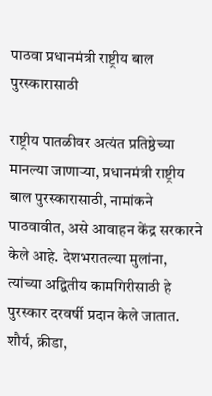पाठवा प्रधानमंत्री राष्ट्रीय बाल पुरस्कारासाठी

राष्ट्रीय पातळीवर अत्यंत प्रतिष्ठेच्या मानल्या जाणाऱ्या, प्रधानमंत्री राष्ट्रीय बाल पुरस्कारासाठी, नामांकने पाठवावीत, असे आवाहन केंद्र सरकारने केले आहे. देशभरातल्या मुलांना, त्यांच्या अद्वितीय कामगिरीसाठी हे पुरस्कार दरवर्षी प्रदान केले जातात. शौर्य, क्रीडा,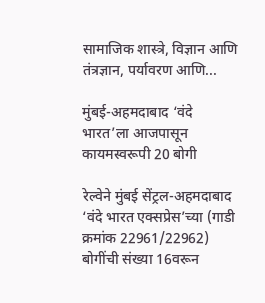सामाजिक शास्त्रे, विज्ञान आणि तंत्रज्ञान, पर्यावरण आणि...

मुंबई-अहमदाबाद ‘वंदे भारत’ला आजपासून कायमस्वरूपी 20 बोगी

रेल्वेने मुंबई सेंट्रल-अहमदाबाद ‘वंदे भारत एक्सप्रेस’च्या (गाडी क्रमांक 22961/22962) बोगींची संख्या 16वरून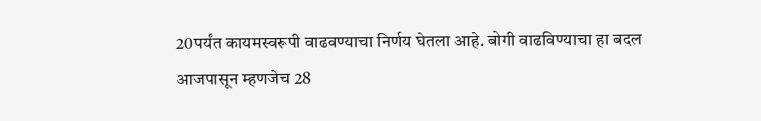20पर्यंत कायमस्वरूपी वाढवण्याचा निर्णय घेतला आहे. बोगी वाढविण्‍याचा हा बदल आजपासून म्हणजेच 28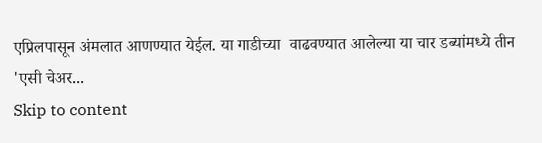एप्रिलपासून अंमलात आणण्‍यात येईल. या गाडीच्या  वाढवण्यात आलेल्या या चार डब्यांमध्ये तीन 'एसी चेअर...
Skip to content